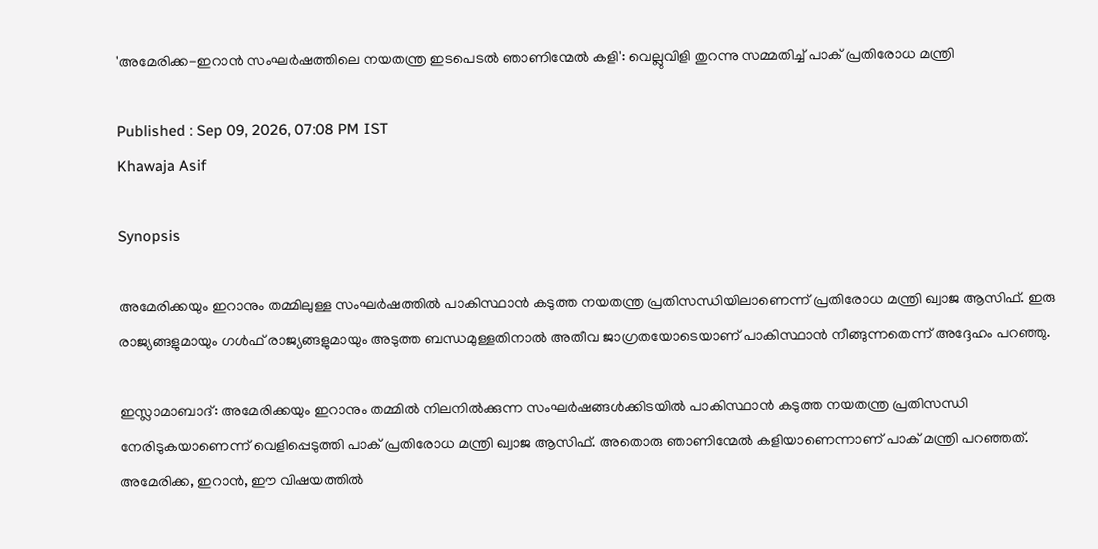'അമേരിക്ക-ഇറാൻ സംഘർഷത്തിലെ നയതന്ത്ര ഇടപെടൽ ഞാണിന്മേൽ കളി': വെല്ലുവിളി തുറന്നു സമ്മതിച്ച് പാക് പ്രതിരോധ മന്ത്രി

Published : Sep 09, 2026, 07:08 PM IST
Khawaja Asif

Synopsis

അമേരിക്കയും ഇറാനും തമ്മിലുള്ള സംഘർഷത്തിൽ പാകിസ്ഥാൻ കടുത്ത നയതന്ത്ര പ്രതിസന്ധിയിലാണെന്ന് പ്രതിരോധ മന്ത്രി ഖ്വാജ ആസിഫ്. ഇരു രാജ്യങ്ങളുമായും ഗൾഫ് രാജ്യങ്ങളുമായും അടുത്ത ബന്ധമുള്ളതിനാൽ അതീവ ജാഗ്രതയോടെയാണ് പാകിസ്ഥാൻ നീങ്ങുന്നതെന്ന് അദ്ദേഹം പറഞ്ഞു.

ഇസ്ലാമാബാദ്: അമേരിക്കയും ഇറാനും തമ്മിൽ നിലനിൽക്കുന്ന സംഘർഷങ്ങൾക്കിടയിൽ പാകിസ്ഥാൻ കടുത്ത നയതന്ത്ര പ്രതിസന്ധി നേരിടുകയാണെന്ന് വെളിപ്പെടുത്തി പാക് പ്രതിരോധ മന്ത്രി ഖ്വാജ ആസിഫ്. അതൊരു ഞാണിന്മേൽ കളിയാണെന്നാണ് പാക് മന്ത്രി പറഞ്ഞത്. അമേരിക്ക, ഇറാൻ, ഈ വിഷയത്തിൽ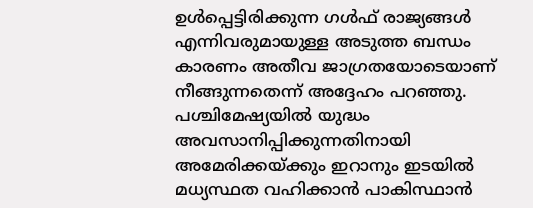ഉൾപ്പെട്ടിരിക്കുന്ന ഗൾഫ് രാജ്യങ്ങൾ എന്നിവരുമായുള്ള അടുത്ത ബന്ധം കാരണം അതീവ ജാഗ്രതയോടെയാണ് നീങ്ങുന്നതെന്ന് അദ്ദേഹം പറഞ്ഞു. പശ്ചിമേഷ്യയിൽ യുദ്ധം അവസാനിപ്പിക്കുന്നതിനായി അമേരിക്കയ്ക്കും ഇറാനും ഇടയിൽ മധ്യസ്ഥത വഹിക്കാൻ പാകിസ്ഥാൻ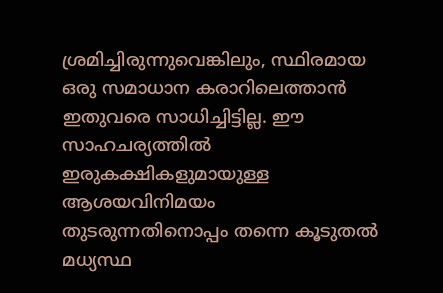ശ്രമിച്ചിരുന്നുവെങ്കിലും, സ്ഥിരമായ ഒരു സമാധാന കരാറിലെത്താൻ ഇതുവരെ സാധിച്ചിട്ടില്ല. ഈ സാഹചര്യത്തിൽ ഇരുകക്ഷികളുമായുള്ള ആശയവിനിമയം തുടരുന്നതിനൊപ്പം തന്നെ കൂടുതൽ മധ്യസ്ഥ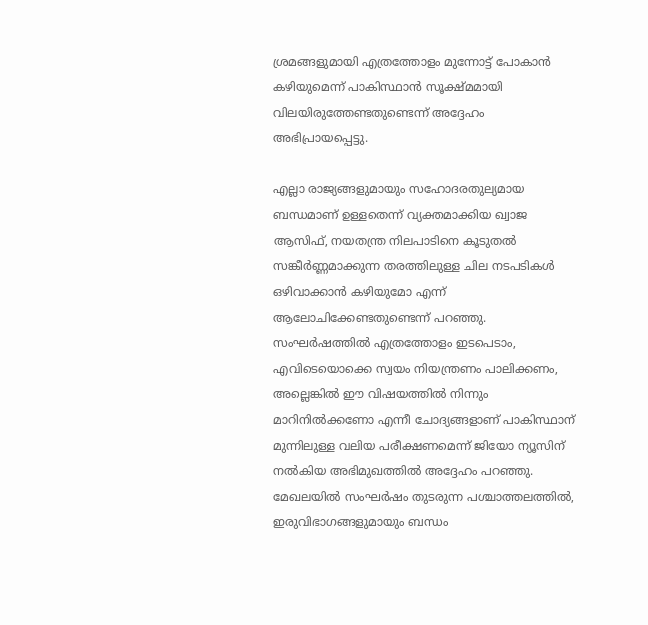ശ്രമങ്ങളുമായി എത്രത്തോളം മുന്നോട്ട് പോകാൻ കഴിയുമെന്ന് പാകിസ്ഥാൻ സൂക്ഷ്മമായി വിലയിരുത്തേണ്ടതുണ്ടെന്ന് അദ്ദേഹം അഭിപ്രായപ്പെട്ടു.

എല്ലാ രാജ്യങ്ങളുമായും സഹോദരതുല്യമായ ബന്ധമാണ് ഉള്ളതെന്ന് വ്യക്തമാക്കിയ ഖ്വാജ ആസിഫ്, നയതന്ത്ര നിലപാടിനെ കൂടുതൽ സങ്കീർണ്ണമാക്കുന്ന തരത്തിലുള്ള ചില നടപടികൾ ഒഴിവാക്കാൻ കഴിയുമോ എന്ന് ആലോചിക്കേണ്ടതുണ്ടെന്ന് പറഞ്ഞു. സംഘർഷത്തിൽ എത്രത്തോളം ഇടപെടാം, എവിടെയൊക്കെ സ്വയം നിയന്ത്രണം പാലിക്കണം, അല്ലെങ്കിൽ ഈ വിഷയത്തിൽ നിന്നും മാറിനിൽക്കണോ എന്നീ ചോദ്യങ്ങളാണ് പാകിസ്ഥാന് മുന്നിലുള്ള വലിയ പരീക്ഷണമെന്ന് ജിയോ ന്യൂസിന് നൽകിയ അഭിമുഖത്തിൽ അദ്ദേഹം പറഞ്ഞു. മേഖലയിൽ സംഘർഷം തുടരുന്ന പശ്ചാത്തലത്തിൽ, ഇരുവിഭാഗങ്ങളുമായും ബന്ധം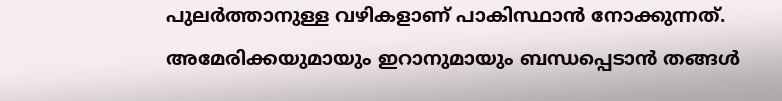പുലർത്താനുള്ള വഴികളാണ് പാകിസ്ഥാൻ നോക്കുന്നത്. അമേരിക്കയുമായും ഇറാനുമായും ബന്ധപ്പെടാൻ തങ്ങൾ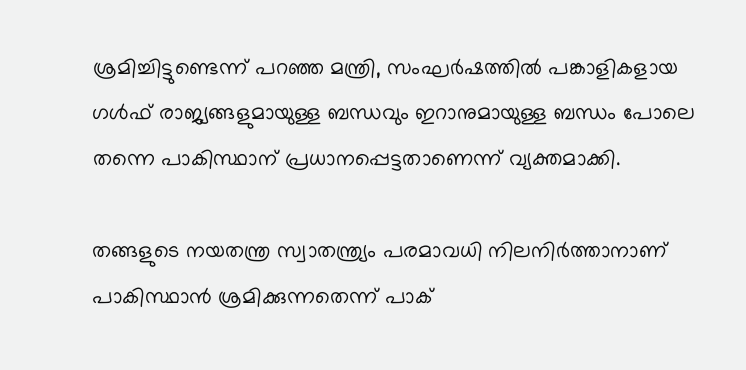ശ്രമിച്ചിട്ടുണ്ടെന്ന് പറഞ്ഞ മന്ത്രി, സംഘർഷത്തിൽ പങ്കാളികളായ ഗൾഫ് രാജ്യങ്ങളുമായുള്ള ബന്ധവും ഇറാനുമായുള്ള ബന്ധം പോലെ തന്നെ പാകിസ്ഥാന് പ്രധാനപ്പെട്ടതാണെന്ന് വ്യക്തമാക്കി.

തങ്ങളുടെ നയതന്ത്ര സ്വാതന്ത്ര്യം പരമാവധി നിലനിർത്താനാണ് പാകിസ്ഥാൻ ശ്രമിക്കുന്നതെന്ന് പാക്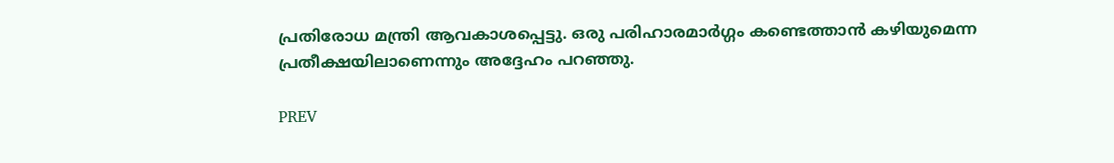പ്രതിരോധ മന്ത്രി ആവകാശപ്പെട്ടു. ഒരു പരിഹാരമാർഗ്ഗം കണ്ടെത്താൻ കഴിയുമെന്ന പ്രതീക്ഷയിലാണെന്നും അദ്ദേഹം പറഞ്ഞു.

PREV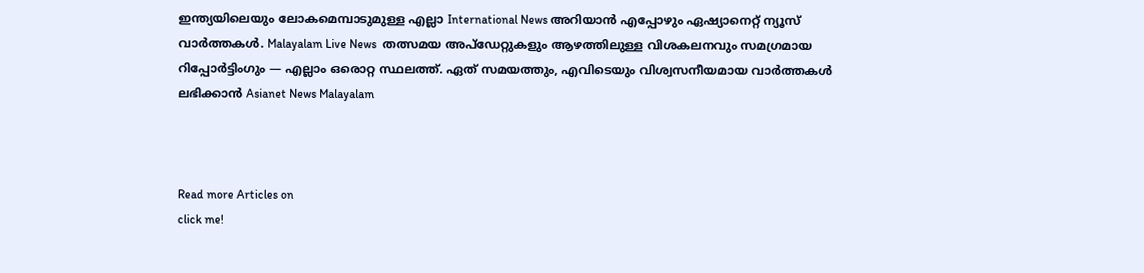ഇന്ത്യയിലെയും ലോകമെമ്പാടുമുള്ള എല്ലാ International News അറിയാൻ എപ്പോഴും ഏഷ്യാനെറ്റ് ന്യൂസ് വാർത്തകൾ. Malayalam Live News  തത്സമയ അപ്‌ഡേറ്റുകളും ആഴത്തിലുള്ള വിശകലനവും സമഗ്രമായ റിപ്പോർട്ടിംഗും — എല്ലാം ഒരൊറ്റ സ്ഥലത്ത്. ഏത് സമയത്തും, എവിടെയും വിശ്വസനീയമായ വാർത്തകൾ ലഭിക്കാൻ Asianet News Malayalam



Read more Articles on
click me!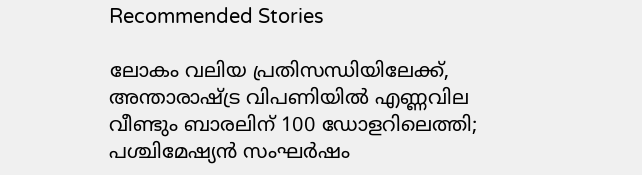Recommended Stories

ലോകം വലിയ പ്രതിസന്ധിയിലേക്ക്, അന്താരാഷ്ട്ര വിപണിയിൽ എണ്ണവില വീണ്ടും ബാരലിന് 100 ഡോളറിലെത്തി; പശ്ചിമേഷ്യൻ സംഘർഷം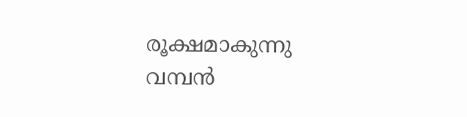രൂക്ഷമാകുന്നു
വമ്പൻ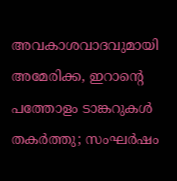അവകാശവാദവുമായി അമേരിക്ക, ഇറാന്റെ പത്തോളം ടാങ്കറുകൾ തകർത്തു; സംഘർഷം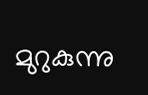മുറുകുന്നു